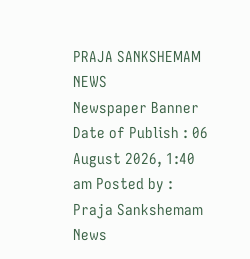PRAJA SANKSHEMAM NEWS
Newspaper Banner
Date of Publish : 06 August 2026, 1:40 am Posted by : Praja Sankshemam News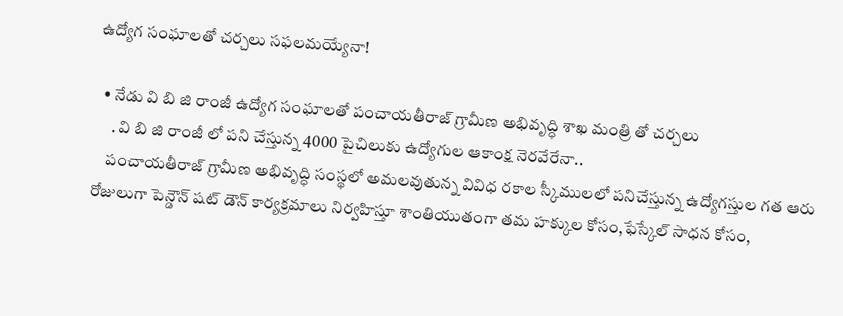ఉద్యోగ సంఘాలతో చర్చలు సఫలమయ్యేనా!

  • నేడు వి బి జి రాంజీ ఉద్యోగ సంఘాలతో పంచాయతీరాజ్ గ్రామీణ అభివృద్ధి శాఖ మంత్రి తో చర్చలు
     . వి బి జి రాంజీ లో పని చేస్తున్న 4000 పైచిలుకు ఉద్యోగుల ఆకాంక్ష నెరవేరేనా..
    పంచాయతీరాజ్ గ్రామీణ అభివృద్ధి సంస్థలో అమలవుతున్న వివిధ రకాల స్కీములలో పనిచేస్తున్న ఉద్యోగస్తుల గత ఆరు రోజులుగా పెన్డౌన్ షట్ డౌన్ కార్యక్రమాలు నిర్వహిస్తూ శాంతియుతంగా తమ హక్కుల కోసం,ఫేస్కేల్ సాధన కోసం,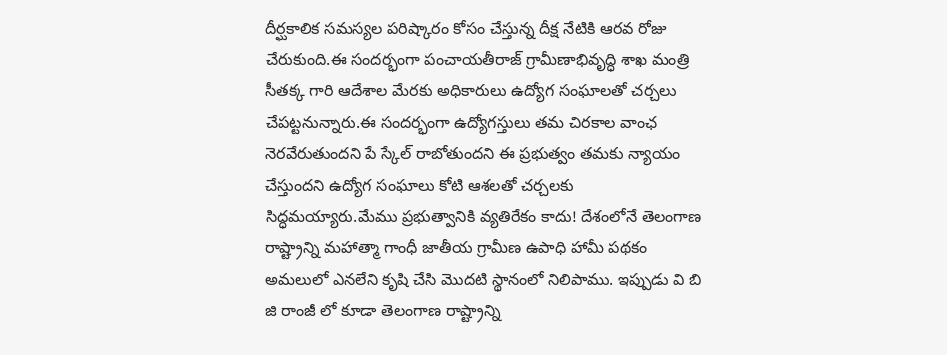దీర్ఘకాలిక సమస్యల పరిష్కారం కోసం చేస్తున్న దీక్ష నేటికి ఆరవ రోజు చేరుకుంది.ఈ సందర్భంగా పంచాయతీరాజ్ గ్రామీణాభివృద్ధి శాఖ మంత్రి సీతక్క గారి ఆదేశాల మేరకు అధికారులు ఉద్యోగ సంఘాలతో చర్చలు చేపట్టనున్నారు.ఈ సందర్భంగా ఉద్యోగస్తులు తమ చిరకాల వాంఛ నెరవేరుతుందని పే స్కేల్ రాబోతుందని ఈ ప్రభుత్వం తమకు న్యాయం చేస్తుందని ఉద్యోగ సంఘాలు కోటి ఆశలతో చర్చలకు సిద్ధమయ్యారు.మేము ప్రభుత్వానికి వ్యతిరేకం కాదు! దేశంలోనే తెలంగాణ రాష్ట్రాన్ని మహాత్మా గాంధీ జాతీయ గ్రామీణ ఉపాధి హామీ పథకం అమలులో ఎనలేని కృషి చేసి మొదటి స్థానంలో నిలిపాము. ఇప్పుడు వి బి జి రాంజీ లో కూడా తెలంగాణ రాష్ట్రాన్ని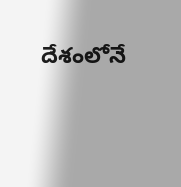దేశంలోనే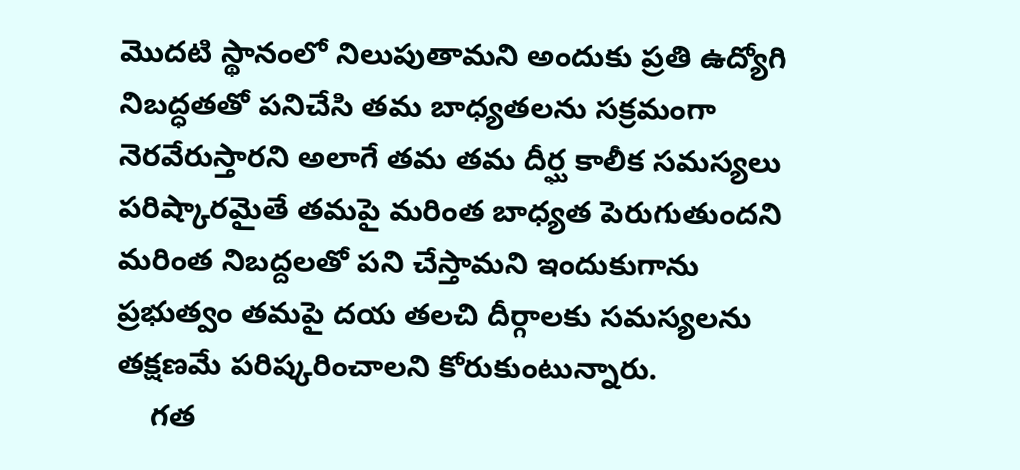మొదటి స్థానంలో నిలుపుతామని అందుకు ప్రతి ఉద్యోగి నిబద్ధతతో పనిచేసి తమ బాధ్యతలను సక్రమంగా నెరవేరుస్తారని అలాగే తమ తమ దీర్ఘ కాలీక సమస్యలు పరిష్కారమైతే తమపై మరింత బాధ్యత పెరుగుతుందని మరింత నిబద్దలతో పని చేస్తామని ఇందుకుగాను ప్రభుత్వం తమపై దయ తలచి దీర్గాలకు సమస్యలను తక్షణమే పరిష్కరించాలని కోరుకుంటున్నారు.
    గత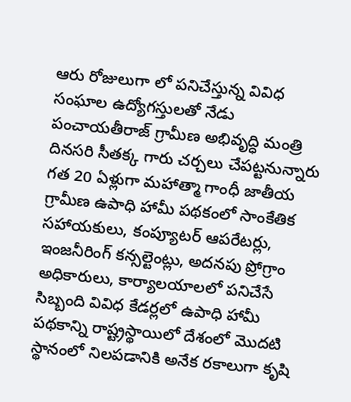ఆరు రోజులుగా లో పనిచేస్తున్న వివిధ సంఘాల ఉద్యోగస్తులతో నేడు పంచాయతీరాజ్ గ్రామీణ అభివృద్ధి మంత్రి దినసరి సీతక్క గారు చర్చలు చేపట్టనున్నారు గత 20 ఏళ్లుగా మహాత్మా గాంధీ జాతీయ గ్రామీణ ఉపాధి హామీ పథకంలో సాంకేతిక సహాయకులు, కంప్యూటర్ ఆపరేటర్లు, ఇంజనీరింగ్ కన్సల్టెంట్లు, అదనపు ప్రోగ్రాం అధికారులు, కార్యాలయాలలో పనిచేసే సిబ్బంది వివిధ కేడర్లలో ఉపాధి హామీ పథకాన్ని రాష్ట్రస్థాయిలో దేశంలో మొదటి స్థానంలో నిలపడానికి అనేక రకాలుగా కృషి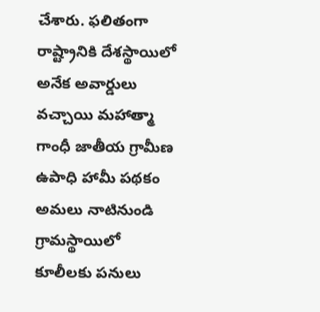చేశారు. ఫలితంగా రాష్ట్రానికి దేశస్థాయిలో అనేక అవార్డులు వచ్చాయి మహాత్మా గాంధీ జాతీయ గ్రామీణ ఉపాధి హామీ పథకం అమలు నాటినుండి గ్రామస్థాయిలో కూలీలకు పనులు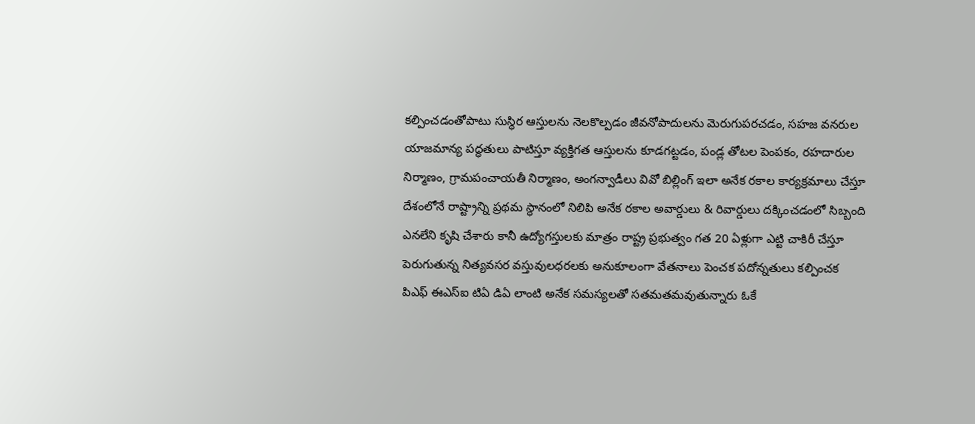కల్పించడంతోపాటు సుస్థిర ఆస్తులను నెలకొల్పడం జీవనోపాదులను మెరుగుపరచడం, సహజ వనరుల యాజమాన్య పద్ధతులు పాటిస్తూ వ్యక్తిగత ఆస్తులను కూడగట్టడం, పండ్ల తోటల పెంపకం, రహదారుల నిర్మాణం, గ్రామపంచాయతీ నిర్మాణం, అంగన్వాడీలు వివో బిల్లింగ్ ఇలా అనేక రకాల కార్యక్రమాలు చేస్తూ దేశంలోనే రాష్ట్రాన్ని ప్రథమ స్థానంలో నిలిపి అనేక రకాల అవార్డులు & రివార్డులు దక్కించడంలో సిబ్బంది ఎనలేని కృషి చేశారు కానీ ఉద్యోగస్తులకు మాత్రం రాష్ట్ర ప్రభుత్వం గత 20 ఏళ్లుగా ఎట్టి చాకిరీ చేస్తూ పెరుగుతున్న నిత్యవసర వస్తువులధరలకు అనుకూలంగా వేతనాలు పెంచక పదోన్నతులు కల్పించక పిఎఫ్ ఈఎస్ఐ టిఏ డిఏ లాంటి అనేక సమస్యలతో సతమతమవుతున్నారు ఓకే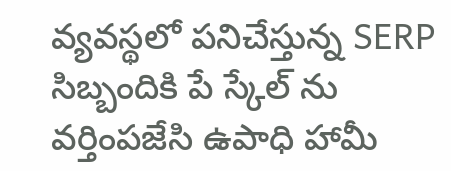వ్యవస్థలో పనిచేస్తున్న SERP సిబ్బందికి పే స్కేల్ ను వర్తింపజేసి ఉపాధి హామీ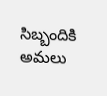సిబ్బందికి అమలు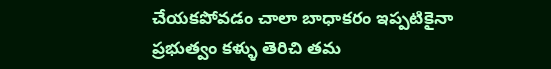చేయకపోవడం చాలా బాధాకరం ఇప్పటికైనా ప్రభుత్వం కళ్ళు తెరిచి తమ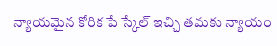న్యాయమైన కోరిక పే స్కేల్ ఇచ్చి తమకు న్యాయం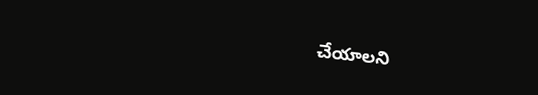చేయాలని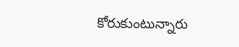కోరుకుంటున్నారు